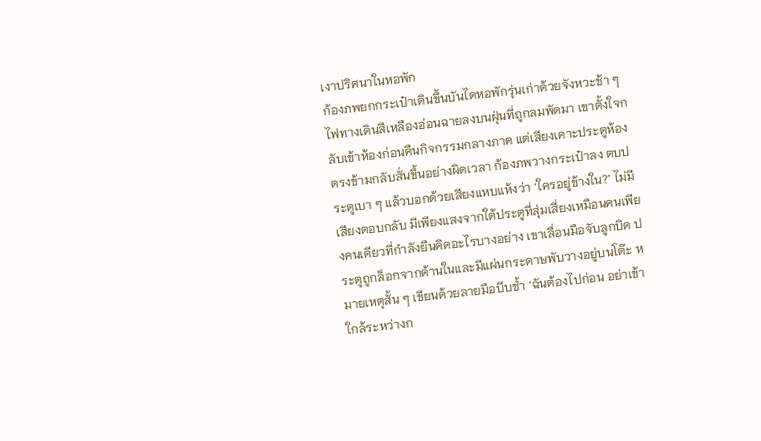เงาปริศนาในหอพัก
ก้องภพยกกระเป๋าเดินขึ้นบันไดหอพักรุ่นเก่าด้วยจังหวะช้า ๆ ไฟทางเดินสีเหลืองอ่อนฉายลงบนฝุ่นที่ถูกลมพัดมา เขาตั้งใจกลับเข้าห้องก่อนคืนกิจกรรมกลางภาค แต่เสียงเคาะประตูห้องตรงข้ามกลับสั่นขึ้นอย่างผิดเวลา ก้องภพวางกระเป๋าลง ตบประตูเบา ๆ แล้วบอกด้วยเสียงแหบแห้งว่า ‘ใครอยู่ข้างใน?’ ไม่มีเสียงตอบกลับ มีเพียงแสงจากใต้ประตูที่สุ่มเสี่ยงเหมือนคนเพียงคนเดียวที่กำลังยืนคิดอะไรบางอย่าง เขาเลื่อนมือจับลูกบิด ประตูถูกล็อกจากด้านในและมีแผ่นกระดาษพับวางอยู่บนโต๊ะ หมายเหตุสั้น ๆ เขียนด้วยลายมือบีบช้ำ ‘ฉันต้องไปก่อน อย่าเข้าใกล้ระหว่างก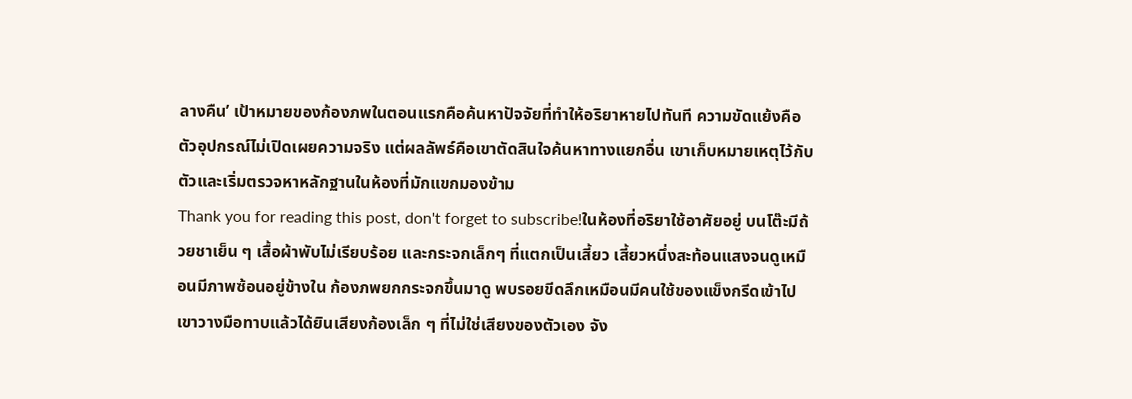ลางคืน’ เป้าหมายของก้องภพในตอนแรกคือค้นหาปัจจัยที่ทำให้อริยาหายไปทันที ความขัดแย้งคือตัวอุปกรณ์ไม่เปิดเผยความจริง แต่ผลลัพธ์คือเขาตัดสินใจค้นหาทางแยกอื่น เขาเก็บหมายเหตุไว้กับตัวและเริ่มตรวจหาหลักฐานในห้องที่มักแขกมองข้าม
Thank you for reading this post, don't forget to subscribe!ในห้องที่อริยาใช้อาศัยอยู่ บนโต๊ะมีถ้วยชาเย็น ๆ เสื้อผ้าพับไม่เรียบร้อย และกระจกเล็กๆ ที่แตกเป็นเสี้ยว เสี้ยวหนึ่งสะท้อนแสงจนดูเหมือนมีภาพซ้อนอยู่ข้างใน ก้องภพยกกระจกขึ้นมาดู พบรอยขีดลึกเหมือนมีคนใช้ของแข็งกรีดเข้าไป เขาวางมือทาบแล้วได้ยินเสียงก้องเล็ก ๆ ที่ไม่ใช่เสียงของตัวเอง จัง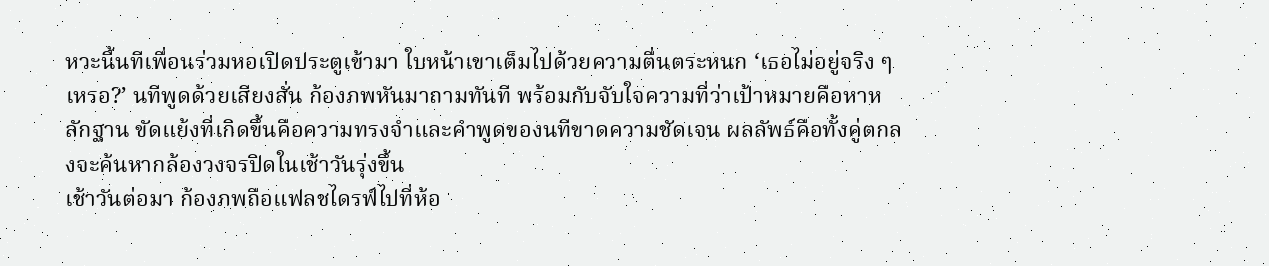หวะนี้นทีเพื่อนร่วมหอเปิดประตูเข้ามา ใบหน้าเขาเต็มไปด้วยความตื่นตระหนก ‘เธอไม่อยู่จริง ๆ เหรอ?’ นทีพูดด้วยเสียงสั่น ก้องภพหันมาถามทันที พร้อมกับจับใจความที่ว่าเป้าหมายคือหาหลักฐาน ขัดแย้งที่เกิดขึ้นคือความทรงจำและคำพูดของนทีขาดความชัดเจน ผลลัพธ์คือทั้งคู่ตกลงจะค้นหากล้องวงจรปิดในเช้าวันรุ่งขึ้น
เช้าวันต่อมา ก้องภพถือแฟลชไดรฟ์ไปที่ห้อ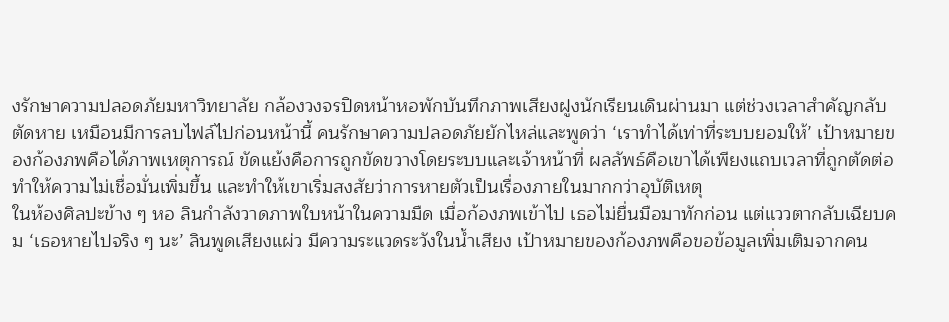งรักษาความปลอดภัยมหาวิทยาลัย กล้องวงจรปิดหน้าหอพักบันทึกภาพเสียงฝูงนักเรียนเดินผ่านมา แต่ช่วงเวลาสำคัญกลับตัดหาย เหมือนมีการลบไฟล์ไปก่อนหน้านี้ คนรักษาความปลอดภัยยักไหล่และพูดว่า ‘เราทำได้เท่าที่ระบบยอมให้’ เป้าหมายของก้องภพคือได้ภาพเหตุการณ์ ขัดแย้งคือการถูกขัดขวางโดยระบบและเจ้าหน้าที่ ผลลัพธ์คือเขาได้เพียงแถบเวลาที่ถูกตัดต่อ ทำให้ความไม่เชื่อมั่นเพิ่มขึ้น และทำให้เขาเริ่มสงสัยว่าการหายตัวเป็นเรื่องภายในมากกว่าอุบัติเหตุ
ในห้องศิลปะข้าง ๆ หอ ลินกำลังวาดภาพใบหน้าในความมืด เมื่อก้องภพเข้าไป เธอไม่ยื่นมือมาทักก่อน แต่แววตากลับเฉียบคม ‘เธอหายไปจริง ๆ นะ’ ลินพูดเสียงแผ่ว มีความระแวดระวังในน้ำเสียง เป้าหมายของก้องภพคือขอข้อมูลเพิ่มเติมจากคน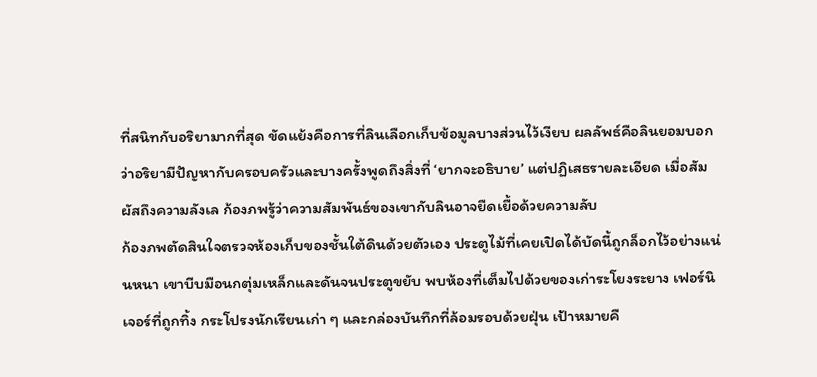ที่สนิทกับอริยามากที่สุด ขัดแย้งคือการที่ลินเลือกเก็บข้อมูลบางส่วนไว้เงียบ ผลลัพธ์คือลินยอมบอกว่าอริยามีปัญหากับครอบครัวและบางครั้งพูดถึงสิ่งที่ ‘ยากจะอธิบาย’ แต่ปฏิเสธรายละเอียด เมื่อสัมผัสถึงความลังเล ก้องภพรู้ว่าความสัมพันธ์ของเขากับลินอาจยืดเยื้อด้วยความลับ
ก้องภพตัดสินใจตรวจห้องเก็บของชั้นใต้ดินด้วยตัวเอง ประตูไม้ที่เคยเปิดได้บัดนี้ถูกล็อกไว้อย่างแน่นหนา เขาบีบมือนกตุ่มเหล็กและดันจนประตูขยับ พบห้องที่เต็มไปด้วยของเก่าระโยงระยาง เฟอร์นิเจอร์ที่ถูกทิ้ง กระโปรงนักเรียนเก่า ๆ และกล่องบันทึกที่ล้อมรอบด้วยฝุ่น เป้าหมายคื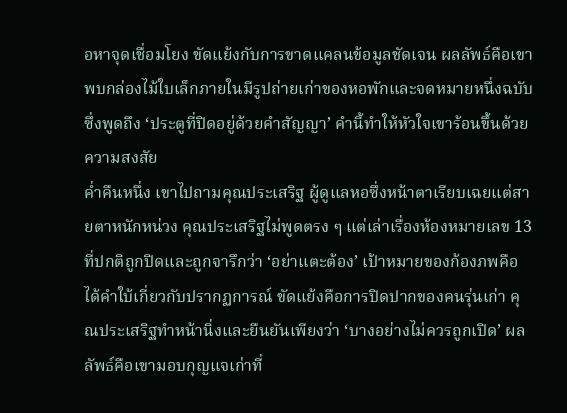อหาจุดเชื่อมโยง ขัดแย้งกับการขาดแคลนข้อมูลชัดเจน ผลลัพธ์คือเขาพบกล่องไม้ใบเล็กภายในมีรูปถ่ายเก่าของหอพักและจดหมายหนึ่งฉบับซึ่งพูดถึง ‘ประตูที่ปิดอยู่ด้วยคำสัญญา’ คำนี้ทำให้หัวใจเขาร้อนขึ้นด้วยความสงสัย
ค่ำคืนหนึ่ง เขาไปถามคุณประเสริฐ ผู้ดูแลหอซึ่งหน้าตาเรียบเฉยแต่สายตาหนักหน่วง คุณประเสริฐไม่พูดตรง ๆ แต่เล่าเรื่องห้องหมายเลข 13 ที่ปกติถูกปิดและถูกจารึกว่า ‘อย่าแตะต้อง’ เป้าหมายของก้องภพคือได้คำใบ้เกี่ยวกับปรากฏการณ์ ขัดแย้งคือการปิดปากของคนรุ่นเก่า คุณประเสริฐทำหน้านิ่งและยืนยันเพียงว่า ‘บางอย่างไม่ควรถูกเปิด’ ผลลัพธ์คือเขามอบกุญแจเก่าที่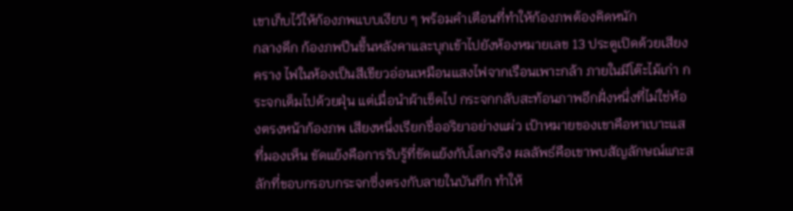เขาเก็บไว้ให้ก้องภพแบบเงียบ ๆ พร้อมคำเตือนที่ทำให้ก้องภพต้องคิดหนัก
กลางดึก ก้องภพปีนขึ้นหลังคาและบุกเข้าไปยังห้องหมายเลข 13 ประตูเปิดด้วยเสียงคราง ไฟในห้องเป็นสีเขียวอ่อนเหมือนแสงไฟจากเรือนเพาะกล้า ภายในมีโต๊ะไม้เก่า กระจกเต็มไปด้วยฝุ่น แต่เมื่อนำผ้าเช็ดไป กระจกกลับสะท้อนภาพอีกฝั่งหนึ่งที่ไม่ใช่ห้องตรงหน้าก้องภพ เสียงหนึ่งเรียกชื่ออริยาอย่างแผ่ว เป้าหมายของเขาคือหาเบาะแสที่มองเห็น ขัดแย้งคือการรับรู้ที่ขัดแย้งกับโลกจริง ผลลัพธ์คือเขาพบสัญลักษณ์แกะสลักที่ขอบกรอบกระจกซึ่งตรงกับลายในบันทึก ทำให้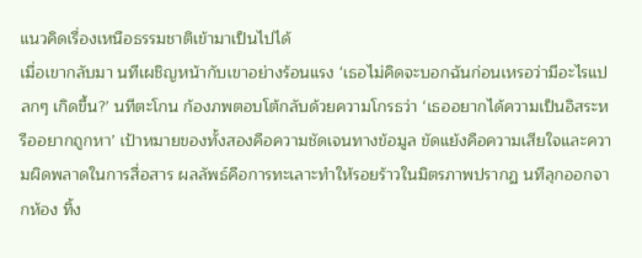แนวคิดเรื่องเหนือธรรมชาติเข้ามาเป็นไปได้
เมื่อเขากลับมา นทีเผชิญหน้ากับเขาอย่างร้อนแรง ‘เธอไม่คิดจะบอกฉันก่อนเหรอว่ามีอะไรแปลกๆ เกิดขึ้น?’ นทีตะโกน ก้องภพตอบโต้กลับด้วยความโกรธว่า ‘เธออยากได้ความเป็นอิสระหรืออยากถูกหา’ เป้าหมายของทั้งสองคือความชัดเจนทางข้อมูล ขัดแย้งคือความเสียใจและความผิดพลาดในการสื่อสาร ผลลัพธ์คือการทะเลาะทำให้รอยร้าวในมิตรภาพปรากฏ นทีลุกออกจากห้อง ทิ้ง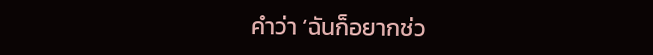คำว่า ‘ฉันก็อยากช่ว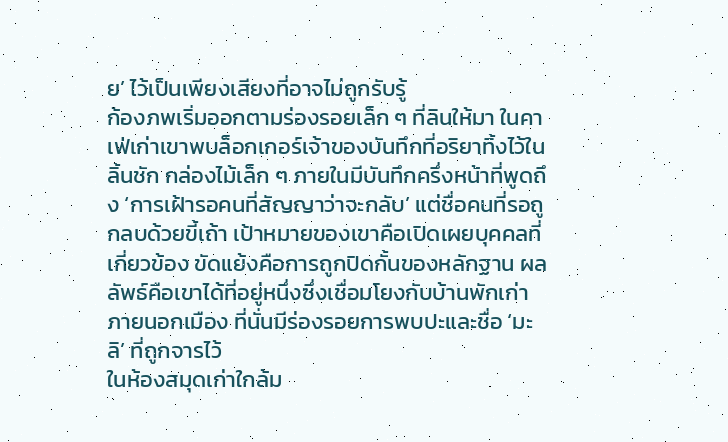ย’ ไว้เป็นเพียงเสียงที่อาจไม่ถูกรับรู้
ก้องภพเริ่มออกตามร่องรอยเล็ก ๆ ที่ลินให้มา ในคาเฟ่เก่าเขาพบล็อกเกอร์เจ้าของบันทึกที่อริยาทิ้งไว้ในลิ้นชัก กล่องไม้เล็ก ๆ ภายในมีบันทึกครึ่งหน้าที่พูดถึง ‘การเฝ้ารอคนที่สัญญาว่าจะกลับ’ แต่ชื่อคนที่รอถูกลบด้วยขี้เถ้า เป้าหมายของเขาคือเปิดเผยบุคคลที่เกี่ยวข้อง ขัดแย้งคือการถูกปิดกั้นของหลักฐาน ผลลัพธ์คือเขาได้ที่อยู่หนึ่งซึ่งเชื่อมโยงกับบ้านพักเก่าภายนอกเมือง ที่นั่นมีร่องรอยการพบปะและชื่อ ‘มะลิ’ ที่ถูกจารไว้
ในห้องสมุดเก่าใกล้ม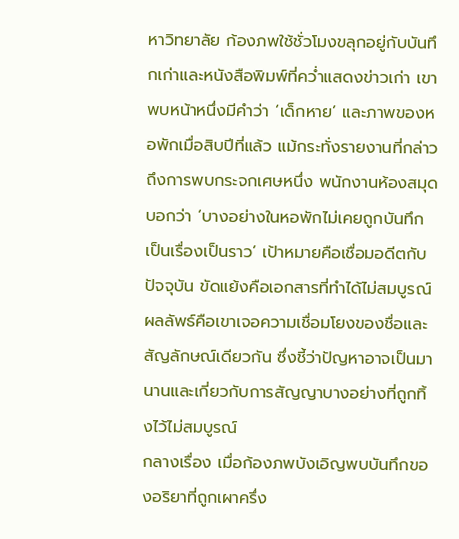หาวิทยาลัย ก้องภพใช้ชั่วโมงขลุกอยู่กับบันทึกเก่าและหนังสือพิมพ์ที่คว่ำแสดงข่าวเก่า เขาพบหน้าหนึ่งมีคำว่า ‘เด็กหาย’ และภาพของหอพักเมื่อสิบปีที่แล้ว แม้กระทั่งรายงานที่กล่าวถึงการพบกระจกเศษหนึ่ง พนักงานห้องสมุดบอกว่า ‘บางอย่างในหอพักไม่เคยถูกบันทึกเป็นเรื่องเป็นราว’ เป้าหมายคือเชื่อมอดีตกับปัจจุบัน ขัดแย้งคือเอกสารที่ทำได้ไม่สมบูรณ์ ผลลัพธ์คือเขาเจอความเชื่อมโยงของชื่อและสัญลักษณ์เดียวกัน ซึ่งชี้ว่าปัญหาอาจเป็นมานานและเกี่ยวกับการสัญญาบางอย่างที่ถูกทิ้งไว้ไม่สมบูรณ์
กลางเรื่อง เมื่อก้องภพบังเอิญพบบันทึกของอริยาที่ถูกเผาครึ่ง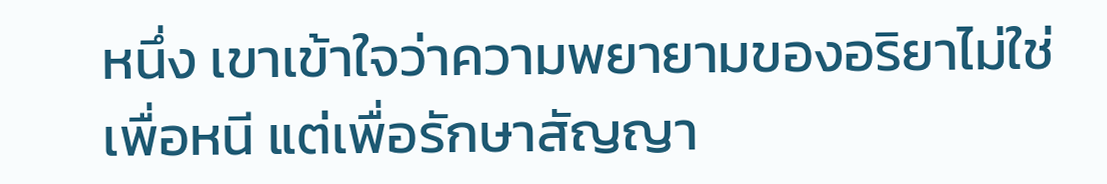หนึ่ง เขาเข้าใจว่าความพยายามของอริยาไม่ใช่เพื่อหนี แต่เพื่อรักษาสัญญา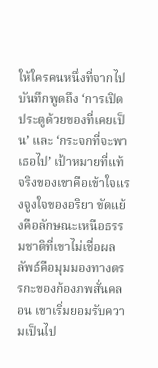ให้ใครคนหนึ่งที่จากไป บันทึกพูดถึง ‘การเปิดประตูด้วยของที่เคยเป็น’ และ ‘กระจกที่จะพาเธอไป’ เป้าหมายที่แท้จริงของเขาคือเข้าใจแรงจูงใจของอริยา ขัดแย้งคือลักษณะเหนือธรรมชาติที่เขาไม่เชื่อผลลัพธ์คือมุมมองทางตรรกะของก้องภพสั่นคลอน เขาเริ่มยอมรับความเป็นไป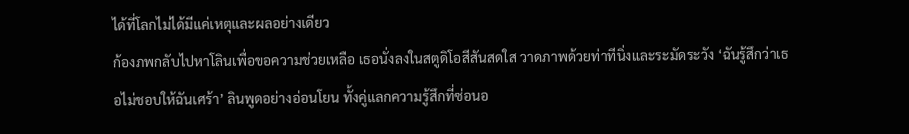ได้ที่โลกไม่ได้มีแค่เหตุและผลอย่างเดียว
ก้องภพกลับไปหาโลินเพื่อขอความช่วยเหลือ เธอนั่งลงในสตูดิโอสีสันสดใส วาดภาพด้วยท่าทีนิ่งและระมัดระวัง ‘ฉันรู้สึกว่าเธอไม่ชอบให้ฉันเศร้า’ ลินพูดอย่างอ่อนโยน ทั้งคู่แลกความรู้สึกที่ซ่อนอ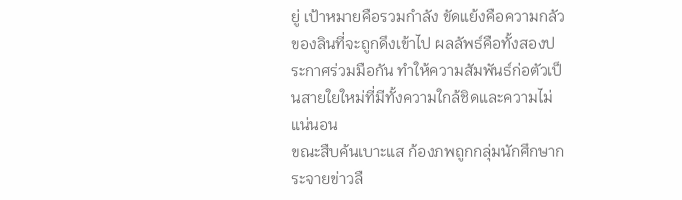ยู่ เป้าหมายคือรวมกำลัง ขัดแย้งคือความกลัวของลินที่จะถูกดึงเข้าไป ผลลัพธ์คือทั้งสองประกาศร่วมมือกัน ทำให้ความสัมพันธ์ก่อตัวเป็นสายใยใหม่ที่มีทั้งความใกล้ชิดและความไม่แน่นอน
ขณะสืบค้นเบาะแส ก้องภพถูกกลุ่มนักศึกษากระจายข่าวลื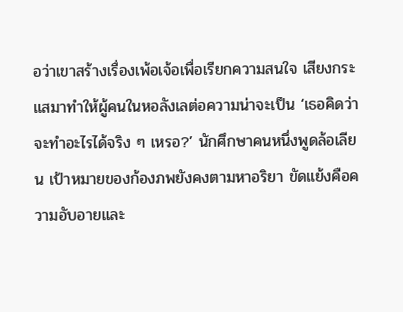อว่าเขาสร้างเรื่องเพ้อเจ้อเพื่อเรียกความสนใจ เสียงกระแสมาทำให้ผู้คนในหอลังเลต่อความน่าจะเป็น ‘เธอคิดว่าจะทำอะไรได้จริง ๆ เหรอ?’ นักศึกษาคนหนึ่งพูดล้อเลียน เป้าหมายของก้องภพยังคงตามหาอริยา ขัดแย้งคือความอับอายและ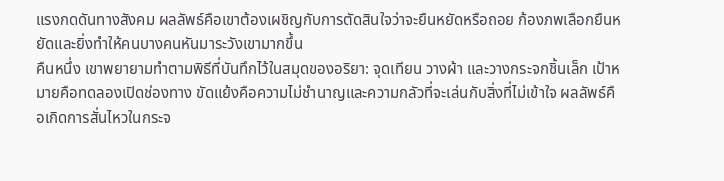แรงกดดันทางสังคม ผลลัพธ์คือเขาต้องเผชิญกับการตัดสินใจว่าจะยืนหยัดหรือถอย ก้องภพเลือกยืนหยัดและยิ่งทำให้คนบางคนหันมาระวังเขามากขึ้น
คืนหนึ่ง เขาพยายามทำตามพิธีที่บันทึกไว้ในสมุดของอริยา: จุดเทียน วางผ้า และวางกระจกชิ้นเล็ก เป้าหมายคือทดลองเปิดช่องทาง ขัดแย้งคือความไม่ชำนาญและความกลัวที่จะเล่นกับสิ่งที่ไม่เข้าใจ ผลลัพธ์คือเกิดการสั่นไหวในกระจ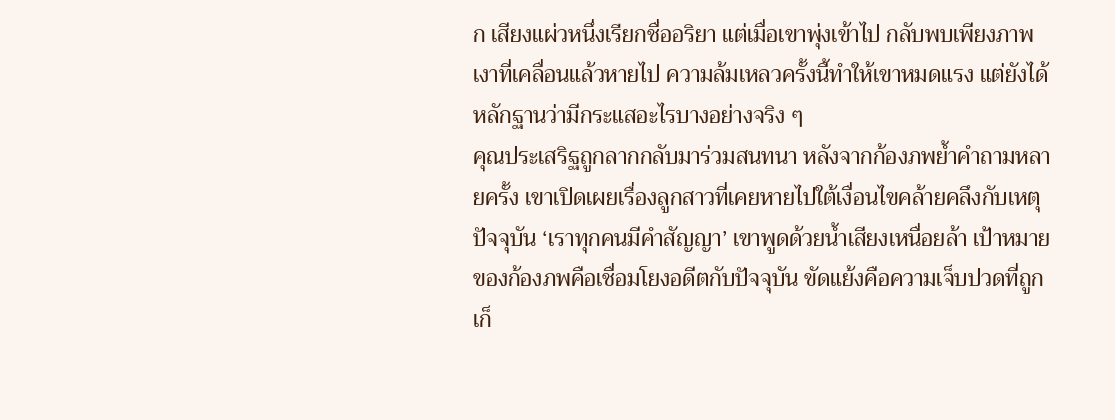ก เสียงแผ่วหนึ่งเรียกชื่ออริยา แต่เมื่อเขาพุ่งเข้าไป กลับพบเพียงภาพเงาที่เคลื่อนแล้วหายไป ความล้มเหลวครั้งนี้ทำให้เขาหมดแรง แต่ยังได้หลักฐานว่ามีกระแสอะไรบางอย่างจริง ๆ
คุณประเสริฐถูกลากกลับมาร่วมสนทนา หลังจากก้องภพย้ำคำถามหลายครั้ง เขาเปิดเผยเรื่องลูกสาวที่เคยหายไปใต้เงื่อนไขคล้ายคลึงกับเหตุปัจจุบัน ‘เราทุกคนมีคำสัญญา’ เขาพูดด้วยน้ำเสียงเหนื่อยล้า เป้าหมายของก้องภพคือเชื่อมโยงอดีตกับปัจจุบัน ขัดแย้งคือความเจ็บปวดที่ถูกเก็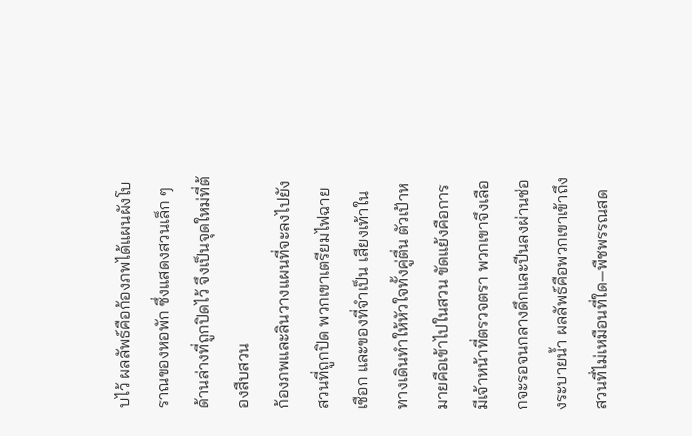บไว้ ผลลัพธ์คือก้องภพได้แผนผังโบราณของหอพัก ซึ่งแสดงสวนเล็ก ๆ ด้านล่างที่ถูกปิดไว้ จึงเป็นจุดใหม่ที่ต้องสืบสวน
ก้องภพและลินวางแผนที่จะลงไปยังสวนที่ถูกปิด พวกเขาเตรียมไฟฉาย เชือก และของที่จำเป็น เสียงเท้าในทางเดินทำให้หัวใจทั้งคู่ตื่น ตัวเป้าหมายคือเข้าไปในสวน ขัดแย้งคือการมีเจ้าหน้าที่ตรวจตรา พวกเขาจึงเลือกจะรอจนกลางดึกและปีนลงผ่านช่องระบายน้ำ ผลลัพธ์คือพวกเขาเข้าถึงสวนที่ไม่เหมือนที่ใด—พืชพรรณสด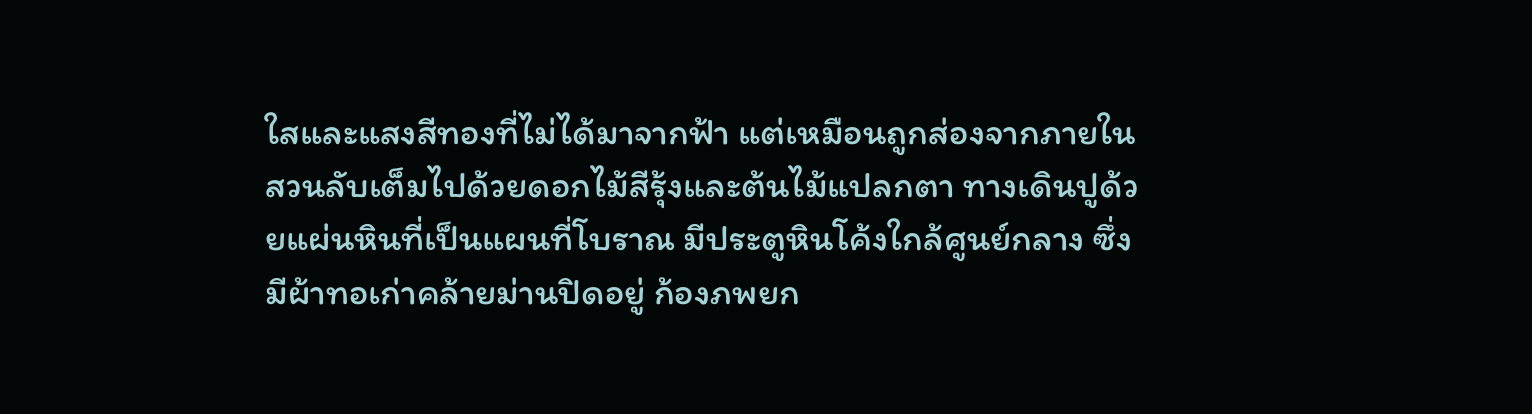ใสและแสงสีทองที่ไม่ได้มาจากฟ้า แต่เหมือนถูกส่องจากภายใน
สวนลับเต็มไปด้วยดอกไม้สีรุ้งและต้นไม้แปลกตา ทางเดินปูด้วยแผ่นหินที่เป็นแผนที่โบราณ มีประตูหินโค้งใกล้ศูนย์กลาง ซึ่งมีผ้าทอเก่าคล้ายม่านปิดอยู่ ก้องภพยก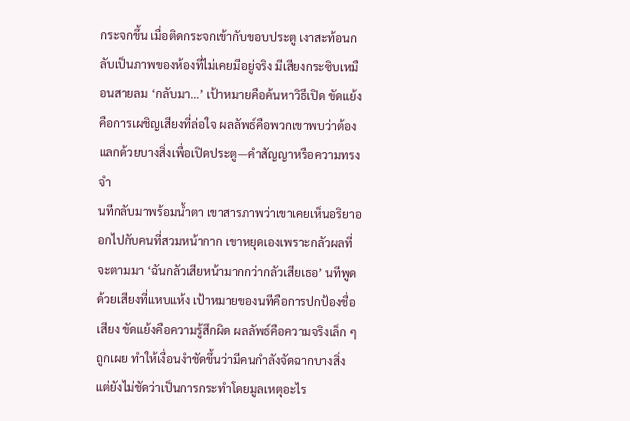กระจกขึ้น เมื่อติดกระจกเข้ากับขอบประตู เงาสะท้อนกลับเป็นภาพของห้องที่ไม่เคยมีอยู่จริง มีเสียงกระซิบเหมือนสายลม ‘กลับมา…’ เป้าหมายคือค้นหาวิธีเปิด ขัดแย้งคือการเผชิญเสียงที่ล่อใจ ผลลัพธ์คือพวกเขาพบว่าต้องแลกด้วยบางสิ่งเพื่อเปิดประตู—คำสัญญาหรือความทรงจำ
นทีกลับมาพร้อมน้ำตา เขาสารภาพว่าเขาเคยเห็นอริยาออกไปกับคนที่สวมหน้ากาก เขาหยุดเองเพราะกลัวผลที่จะตามมา ‘ฉันกลัวเสียหน้ามากกว่ากลัวเสียเธอ’ นทีพูดด้วยเสียงที่แหบแห้ง เป้าหมายของนทีคือการปกป้องชื่อเสียง ขัดแย้งคือความรู้สึกผิด ผลลัพธ์คือความจริงเล็ก ๆ ถูกเผย ทำให้เงื่อนงำชัดขึ้นว่ามีคนกำลังจัดฉากบางสิ่ง แต่ยังไม่ชัดว่าเป็นการกระทำโดยมูลเหตุอะไร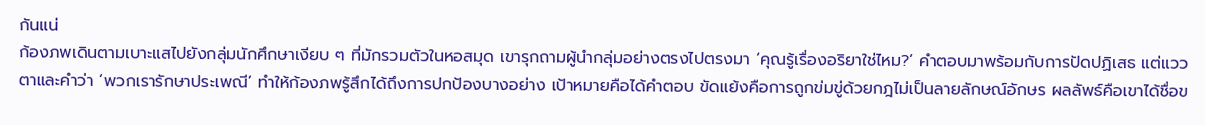กันแน่
ก้องภพเดินตามเบาะแสไปยังกลุ่มนักศึกษาเงียบ ๆ ที่มักรวมตัวในหอสมุด เขารุกถามผู้นำกลุ่มอย่างตรงไปตรงมา ‘คุณรู้เรื่องอริยาใช่ไหม?’ คำตอบมาพร้อมกับการปัดปฏิเสธ แต่แววตาและคำว่า ‘พวกเรารักษาประเพณี’ ทำให้ก้องภพรู้สึกได้ถึงการปกป้องบางอย่าง เป้าหมายคือได้คำตอบ ขัดแย้งคือการถูกข่มขู่ด้วยกฎไม่เป็นลายลักษณ์อักษร ผลลัพธ์คือเขาได้ชื่อข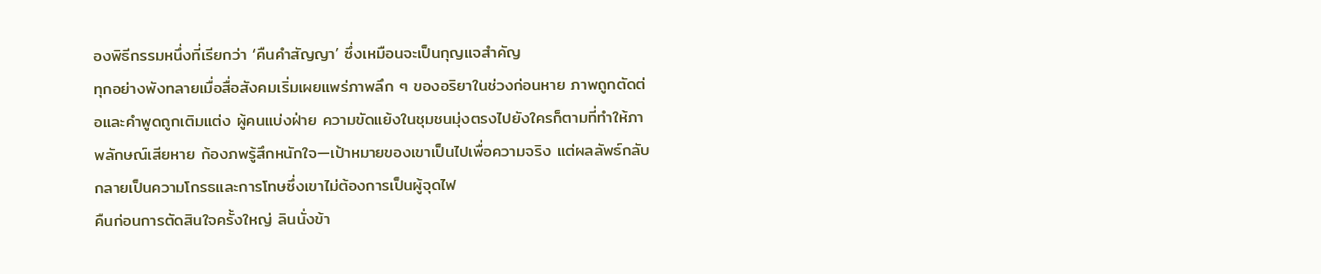องพิธีกรรมหนึ่งที่เรียกว่า ‘คืนคำสัญญา’ ซึ่งเหมือนจะเป็นกุญแจสำคัญ
ทุกอย่างพังทลายเมื่อสื่อสังคมเริ่มเผยแพร่ภาพลึก ๆ ของอริยาในช่วงก่อนหาย ภาพถูกตัดต่อและคำพูดถูกเติมแต่ง ผู้คนแบ่งฝ่าย ความขัดแย้งในชุมชนมุ่งตรงไปยังใครก็ตามที่ทำให้ภาพลักษณ์เสียหาย ก้องภพรู้สึกหนักใจ—เป้าหมายของเขาเป็นไปเพื่อความจริง แต่ผลลัพธ์กลับกลายเป็นความโกรธและการโทษซึ่งเขาไม่ต้องการเป็นผู้จุดไฟ
คืนก่อนการตัดสินใจครั้งใหญ่ ลินนั่งข้า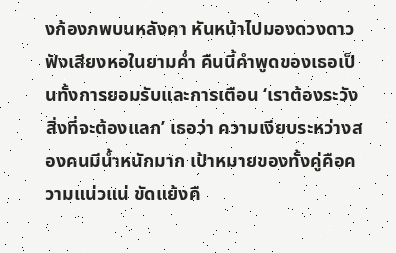งก้องภพบนหลังคา หันหน้าไปมองดวงดาว ฟังเสียงหอในยามค่ำ คืนนี้คำพูดของเธอเป็นทั้งการยอมรับและการเตือน ‘เราต้องระวังสิ่งที่จะต้องแลก’ เธอว่า ความเงียบระหว่างสองคนมีน้ำหนักมาก เป้าหมายของทั้งคู่คือความแน่วแน่ ขัดแย้งคื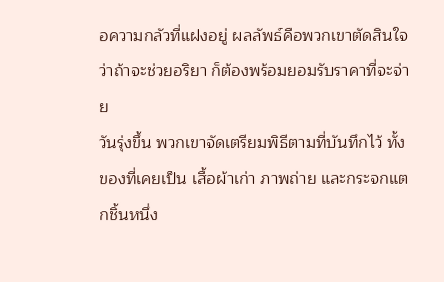อความกลัวที่แฝงอยู่ ผลลัพธ์คือพวกเขาตัดสินใจว่าถ้าจะช่วยอริยา ก็ต้องพร้อมยอมรับราคาที่จะจ่าย
วันรุ่งขึ้น พวกเขาจัดเตรียมพิธีตามที่บันทึกไว้ ทั้งของที่เคยเป็น เสื้อผ้าเก่า ภาพถ่าย และกระจกแตกชิ้นหนึ่ง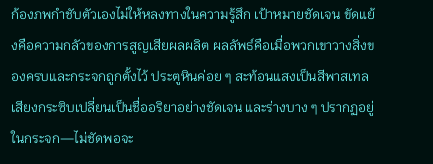ก้องภพกำชับตัวเองไม่ให้หลงทางในความรู้สึก เป้าหมายชัดเจน ขัดแย้งคือความกลัวของการสูญเสียผลผลิต ผลลัพธ์คือเมื่อพวกเขาวางสิ่งของครบและกระจกถูกตั้งไว้ ประตูหินค่อย ๆ สะท้อนแสงเป็นสีพาสเทล เสียงกระซิบเปลี่ยนเป็นชื่ออริยาอย่างชัดเจน และร่างบาง ๆ ปรากฏอยู่ในกระจก—ไม่ชัดพอจะ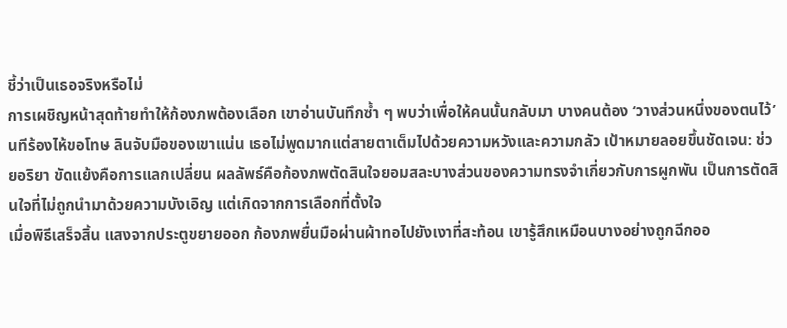ชี้ว่าเป็นเธอจริงหรือไม่
การเผชิญหน้าสุดท้ายทำให้ก้องภพต้องเลือก เขาอ่านบันทึกซ้ำ ๆ พบว่าเพื่อให้คนนั้นกลับมา บางคนต้อง ‘วางส่วนหนึ่งของตนไว้’ นทีร้องไห้ขอโทษ ลินจับมือของเขาแน่น เธอไม่พูดมากแต่สายตาเต็มไปด้วยความหวังและความกลัว เป้าหมายลอยขึ้นชัดเจน: ช่วยอริยา ขัดแย้งคือการแลกเปลี่ยน ผลลัพธ์คือก้องภพตัดสินใจยอมสละบางส่วนของความทรงจำเกี่ยวกับการผูกพัน เป็นการตัดสินใจที่ไม่ถูกนำมาด้วยความบังเอิญ แต่เกิดจากการเลือกที่ตั้งใจ
เมื่อพิธีเสร็จสิ้น แสงจากประตูขยายออก ก้องภพยื่นมือผ่านผ้าทอไปยังเงาที่สะท้อน เขารู้สึกเหมือนบางอย่างถูกฉีกออ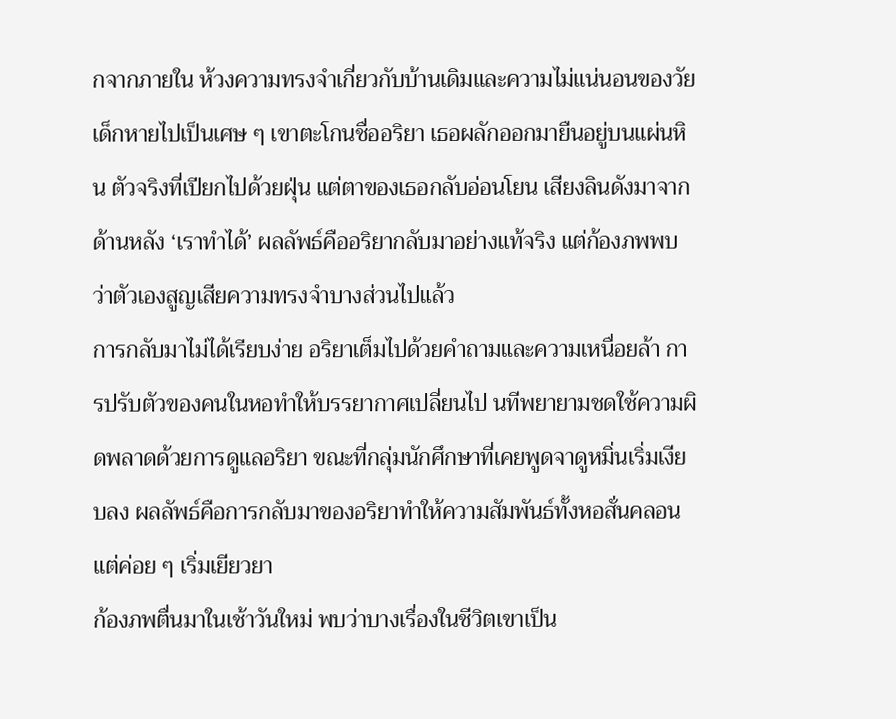กจากภายใน ห้วงความทรงจำเกี่ยวกับบ้านเดิมและความไม่แน่นอนของวัยเด็กหายไปเป็นเศษ ๆ เขาตะโกนชื่ออริยา เธอผลักออกมายืนอยู่บนแผ่นหิน ตัวจริงที่เปียกไปด้วยฝุ่น แต่ตาของเธอกลับอ่อนโยน เสียงลินดังมาจากด้านหลัง ‘เราทำได้’ ผลลัพธ์คืออริยากลับมาอย่างแท้จริง แต่ก้องภพพบว่าตัวเองสูญเสียความทรงจำบางส่วนไปแล้ว
การกลับมาไม่ได้เรียบง่าย อริยาเต็มไปด้วยคำถามและความเหนื่อยล้า การปรับตัวของคนในหอทำให้บรรยากาศเปลี่ยนไป นทีพยายามชดใช้ความผิดพลาดด้วยการดูแลอริยา ขณะที่กลุ่มนักศึกษาที่เคยพูดจาดูหมิ่นเริ่มเงียบลง ผลลัพธ์คือการกลับมาของอริยาทำให้ความสัมพันธ์ทั้งหอสั่นคลอนแต่ค่อย ๆ เริ่มเยียวยา
ก้องภพตื่นมาในเช้าวันใหม่ พบว่าบางเรื่องในชีวิตเขาเป็น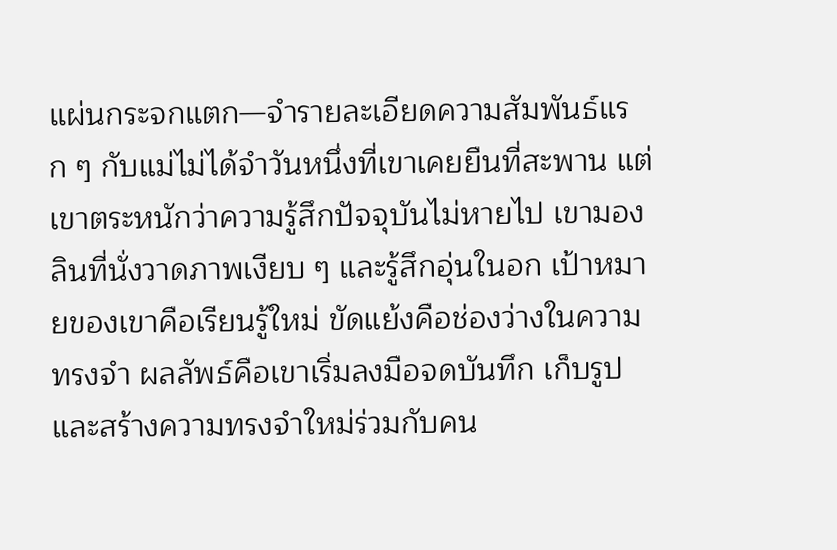แผ่นกระจกแตก—จำรายละเอียดความสัมพันธ์แรก ๆ กับแม่ไม่ได้จำวันหนึ่งที่เขาเคยยืนที่สะพาน แต่เขาตระหนักว่าความรู้สึกปัจจุบันไม่หายไป เขามองลินที่นั่งวาดภาพเงียบ ๆ และรู้สึกอุ่นในอก เป้าหมายของเขาคือเรียนรู้ใหม่ ขัดแย้งคือช่องว่างในความทรงจำ ผลลัพธ์คือเขาเริ่มลงมือจดบันทึก เก็บรูปและสร้างความทรงจำใหม่ร่วมกับคน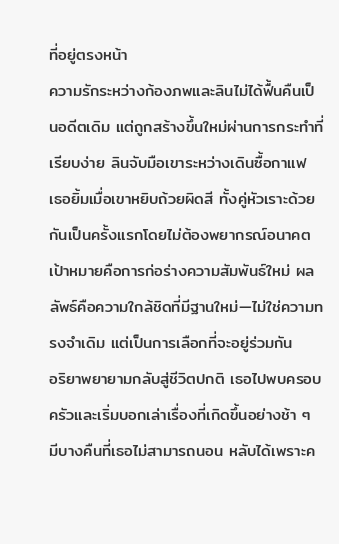ที่อยู่ตรงหน้า
ความรักระหว่างก้องภพและลินไม่ได้ฟื้นคืนเป็นอดีตเดิม แต่ถูกสร้างขึ้นใหม่ผ่านการกระทำที่เรียบง่าย ลินจับมือเขาระหว่างเดินซื้อกาแฟ เธอยิ้มเมื่อเขาหยิบถ้วยผิดสี ทั้งคู่หัวเราะด้วยกันเป็นครั้งแรกโดยไม่ต้องพยากรณ์อนาคต เป้าหมายคือการก่อร่างความสัมพันธ์ใหม่ ผลลัพธ์คือความใกล้ชิดที่มีฐานใหม่—ไม่ใช่ความทรงจำเดิม แต่เป็นการเลือกที่จะอยู่ร่วมกัน
อริยาพยายามกลับสู่ชีวิตปกติ เธอไปพบครอบครัวและเริ่มบอกเล่าเรื่องที่เกิดขึ้นอย่างช้า ๆ มีบางคืนที่เธอไม่สามารถนอน หลับได้เพราะค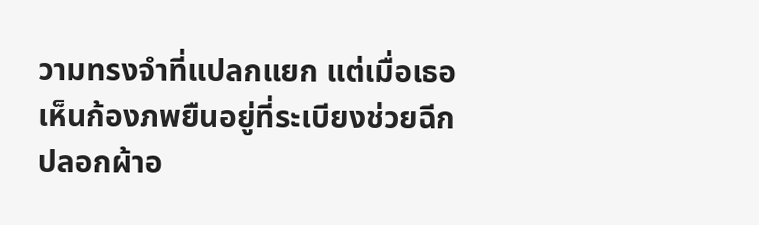วามทรงจำที่แปลกแยก แต่เมื่อเธอเห็นก้องภพยืนอยู่ที่ระเบียงช่วยฉีกปลอกผ้าอ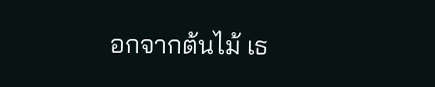อกจากต้นไม้ เธ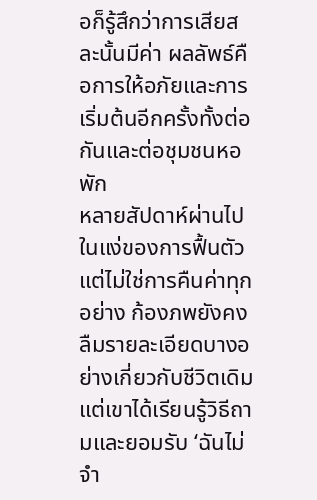อก็รู้สึกว่าการเสียสละนั้นมีค่า ผลลัพธ์คือการให้อภัยและการเริ่มต้นอีกครั้งทั้งต่อกันและต่อชุมชนหอพัก
หลายสัปดาห์ผ่านไปในแง่ของการฟื้นตัว แต่ไม่ใช่การคืนค่าทุกอย่าง ก้องภพยังคงลืมรายละเอียดบางอย่างเกี่ยวกับชีวิตเดิม แต่เขาได้เรียนรู้วิธีถามและยอมรับ ‘ฉันไม่จำ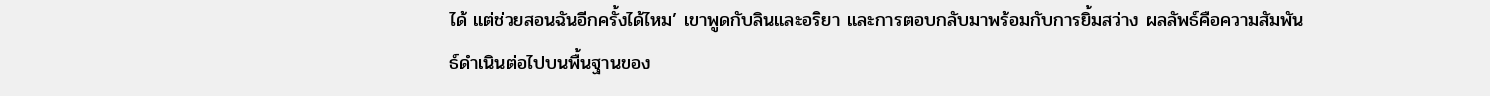ได้ แต่ช่วยสอนฉันอีกครั้งได้ไหม’ เขาพูดกับลินและอริยา และการตอบกลับมาพร้อมกับการยิ้มสว่าง ผลลัพธ์คือความสัมพันธ์ดำเนินต่อไปบนพื้นฐานของ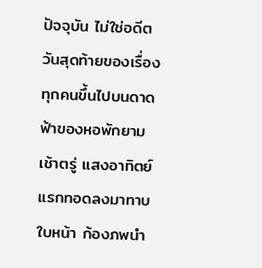ปัจจุบัน ไม่ใช่อดีต
วันสุดท้ายของเรื่องทุกคนขึ้นไปบนดาดฟ้าของหอพักยามเช้าตรู่ แสงอาทิตย์แรกทอดลงมาทาบใบหน้า ก้องภพนำ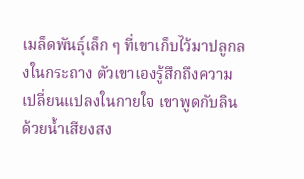เมล็ดพันธุ์เล็ก ๆ ที่เขาเก็บไว้มาปลูกลงในกระถาง ตัวเขาเองรู้สึกถึงความเปลี่ยนแปลงในกายใจ เขาพูดกับลินด้วยน้ำเสียงสง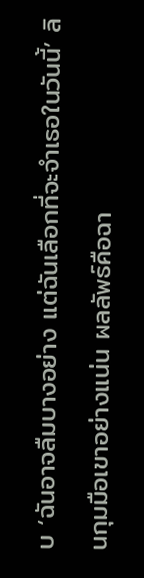บ ‘ฉันอาจลืมบางอย่าง แต่ฉันเลือกที่จะจำเธอในวันนี้’ ลินกุมมือเขาอย่างแน่น ผลลัพธ์คือฉา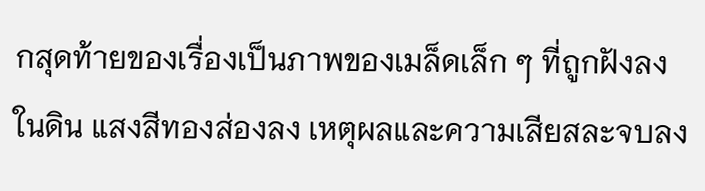กสุดท้ายของเรื่องเป็นภาพของเมล็ดเล็ก ๆ ที่ถูกฝังลงในดิน แสงสีทองส่องลง เหตุผลและความเสียสละจบลง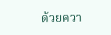ด้วยควา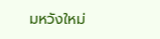มหวังใหม่